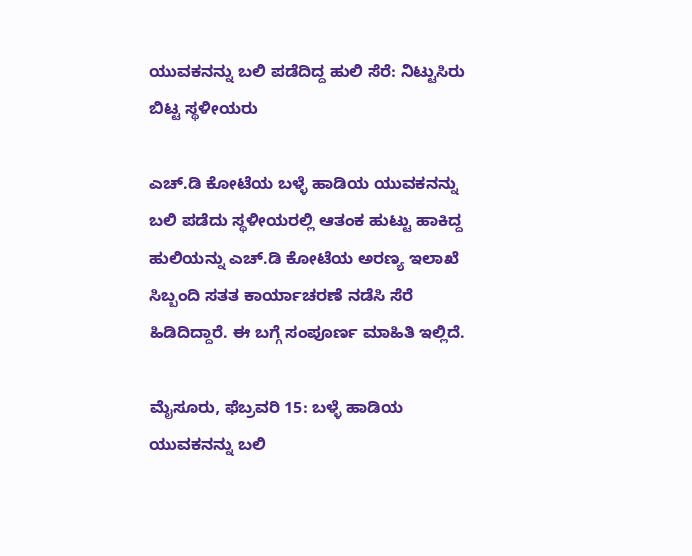ಯುವಕನನ್ನು ಬಲಿ ಪಡೆದಿದ್ದ ಹುಲಿ ಸೆರೆ: ನಿಟ್ಟುಸಿರು ಬಿಟ್ಟ ಸ್ಥಳೀಯರು

ಎಚ್‌.ಡಿ ಕೋಟೆಯ ಬಳ್ಳೆ ಹಾಡಿಯ ಯುವಕನನ್ನು ಬಲಿ ಪಡೆದು ಸ್ಥಳೀಯರಲ್ಲಿ ಆತಂಕ ಹುಟ್ಟು ಹಾಕಿದ್ದ ಹುಲಿಯನ್ನು ಎಚ್‌.ಡಿ ಕೋಟೆಯ ಅರಣ್ಯ ಇಲಾಖೆ ಸಿಬ್ಬಂದಿ ಸತತ ಕಾರ್ಯಾಚರಣೆ ನಡೆಸಿ ಸೆರೆ ಹಿಡಿದಿದ್ದಾರೆ. ಈ ಬಗ್ಗೆ ಸಂಪೂರ್ಣ ಮಾಹಿತಿ ಇಲ್ಲಿದೆ.

ಮೈಸೂರು, ಫೆಬ್ರವರಿ 15: ಬಳ್ಳೆ ಹಾಡಿಯ ಯುವಕನನ್ನು ಬಲಿ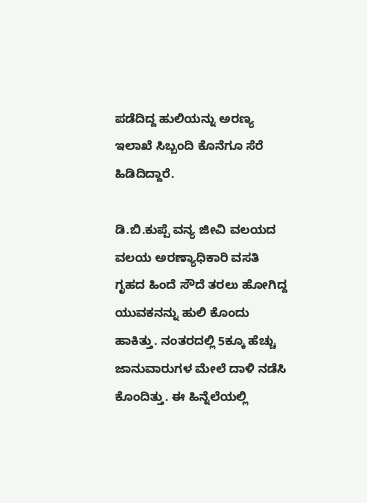ಪಡೆದಿದ್ದ ಹುಲಿಯನ್ನು ಅರಣ್ಯ ಇಲಾಖೆ ಸಿಬ್ಬಂದಿ ಕೊನೆಗೂ ಸೆರೆ ಹಿಡಿದಿದ್ದಾರೆ.

ಡಿ.ಬಿ.ಕುಪ್ಪೆ ವನ್ಯ ಜೀವಿ ವಲಯದ ವಲಯ ಅರಣ್ಯಾಧಿಕಾರಿ ವಸತಿ ಗೃಹದ ಹಿಂದೆ ಸೌದೆ ತರಲು ಹೋಗಿದ್ದ ಯುವಕನನ್ನು ಹುಲಿ ಕೊಂದು ಹಾಕಿತ್ತು. ನಂತರದಲ್ಲಿ 5ಕ್ಕೂ ಹೆಚ್ಚು ಜಾನುವಾರುಗಳ ಮೇಲೆ ದಾಳಿ ನಡೆಸಿ ಕೊಂದಿತ್ತು. ಈ ಹಿನ್ನೆಲೆಯಲ್ಲಿ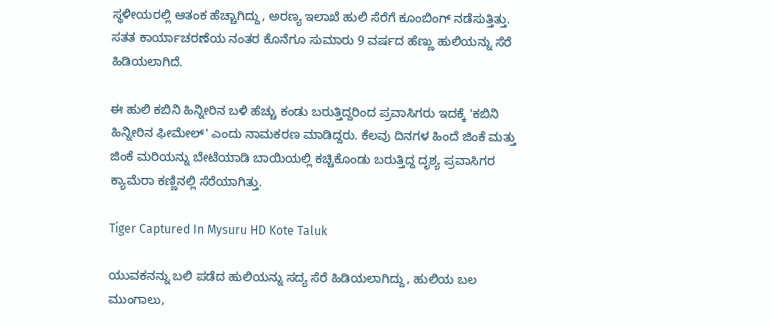ಸ್ಥಳೀಯರಲ್ಲಿ ಆತಂಕ ಹೆಚ್ಚಾಗಿದ್ದು, ಅರಣ್ಯ ಇಲಾಖೆ ಹುಲಿ ಸೆರೆಗೆ ಕೂಂಬಿಂಗ್ ನಡೆಸುತ್ತಿತ್ತು. ಸತತ ಕಾರ್ಯಾಚರಣೆಯ ನಂತರ ಕೊನೆಗೂ ಸುಮಾರು 9 ವರ್ಷದ ಹೆಣ್ಣು ಹುಲಿಯನ್ನು ಸೆರೆ ಹಿಡಿಯಲಾಗಿದೆ.

ಈ ಹುಲಿ ಕಬಿನಿ ಹಿನ್ನೀರಿನ ಬಳಿ ಹೆಚ್ಚು ಕಂಡು ಬರುತ್ತಿದ್ದರಿಂದ ಪ್ರವಾಸಿಗರು ಇದಕ್ಕೆ 'ಕಬಿನಿ ಹಿನ್ನೀರಿನ ಫೀಮೇಲ್' ಎಂದು ನಾಮಕರಣ ಮಾಡಿದ್ದರು. ಕೆಲವು ದಿನಗಳ ಹಿಂದೆ ಜಿಂಕೆ ಮತ್ತು ಜಿಂಕೆ ಮರಿಯನ್ನು ಬೇಟೆಯಾಡಿ ಬಾಯಿಯಲ್ಲಿ ಕಚ್ಚಿಕೊಂಡು ಬರುತ್ತಿದ್ದ ದೃಶ್ಯ ಪ್ರವಾಸಿಗರ ಕ್ಯಾಮೆರಾ ಕಣ್ಣಿನಲ್ಲಿ ಸೆರೆಯಾಗಿತ್ತು.

Tiger Captured In Mysuru HD Kote Taluk

ಯುವಕನನ್ನು ಬಲಿ ಪಡೆದ ಹುಲಿಯನ್ನು ಸದ್ಯ ಸೆರೆ ಹಿಡಿಯಲಾಗಿದ್ದು, ಹುಲಿಯ ಬಲ ಮುಂಗಾಲು,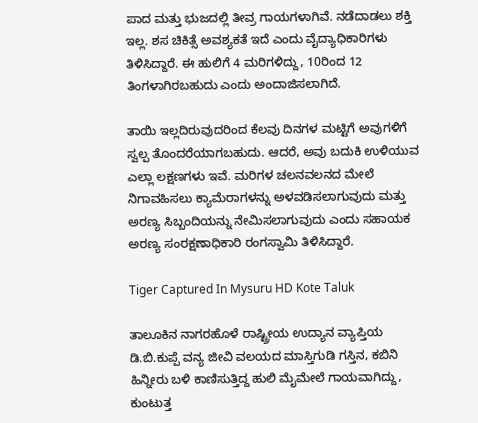ಪಾದ ಮತ್ತು ಭುಜದಲ್ಲಿ ತೀವ್ರ ಗಾಯಗಳಾಗಿವೆ. ನಡೆದಾಡಲು ಶಕ್ತಿ ಇಲ್ಲ. ಶಸ ಚಿಕಿತ್ಸೆ ಅವಶ್ಯಕತೆ ಇದೆ ಎಂದು ವೈದ್ಯಾಧಿಕಾರಿಗಳು ತಿಳಿಸಿದ್ದಾರೆ. ಈ ಹುಲಿಗೆ 4 ಮರಿಗಳಿದ್ದು, 10ರಿಂದ 12 ತಿಂಗಳಾಗಿರಬಹುದು ಎಂದು ಅಂದಾಜಿಸಲಾಗಿದೆ.

ತಾಯಿ ಇಲ್ಲದಿರುವುದರಿಂದ ಕೆಲವು ದಿನಗಳ ಮಟ್ಟಿಗೆ ಅವುಗಳಿಗೆ ಸ್ವಲ್ಪ ತೊಂದರೆಯಾಗಬಹುದು. ಆದರೆ, ಅವು ಬದುಕಿ ಉಳಿಯುವ ಎಲ್ಲಾ ಲಕ್ಷಣಗಳು ಇವೆ. ಮರಿಗಳ ಚಲನವಲನದ ಮೇಲೆ ನಿಗಾವಹಿಸಲು ಕ್ಯಾಮೆರಾಗಳನ್ನು ಅಳವಡಿಸಲಾಗುವುದು ಮತ್ತು ಅರಣ್ಯ ಸಿಬ್ಬಂದಿಯನ್ನು ನೇಮಿಸಲಾಗುವುದು ಎಂದು ಸಹಾಯಕ ಅರಣ್ಯ ಸಂರಕ್ಷಣಾಧಿಕಾರಿ ರಂಗಸ್ವಾಮಿ ತಿಳಿಸಿದ್ದಾರೆ.

Tiger Captured In Mysuru HD Kote Taluk

ತಾಲೂಕಿನ ನಾಗರಹೊಳೆ ರಾಷ್ಟ್ರೀಯ ಉದ್ಯಾನ ವ್ಯಾಪ್ತಿಯ ಡಿ.ಬಿ.ಕುಪ್ಪೆ ವನ್ಯ ಜೀವಿ ವಲಯದ ಮಾಸ್ತಿಗುಡಿ ಗಸ್ತಿನ, ಕಬಿನಿ ಹಿನ್ನೀರು ಬಳಿ ಕಾಣಿಸುತ್ತಿದ್ದ ಹುಲಿ ಮೈಮೇಲೆ ಗಾಯವಾಗಿದ್ದು, ಕುಂಟುತ್ತ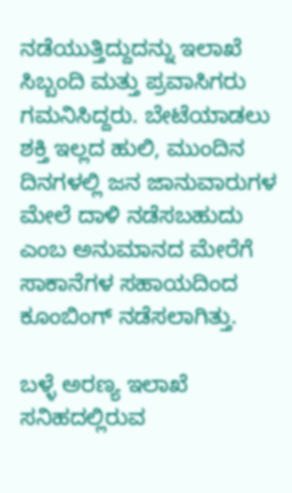ನಡೆಯುತ್ತಿದ್ದುದನ್ನು ಇಲಾಖೆ ಸಿಬ್ಬಂದಿ ಮತ್ತು ಪ್ರವಾಸಿಗರು ಗಮನಿಸಿದ್ದರು. ಬೇಟೆಯಾಡಲು ಶಕ್ತಿ ಇಲ್ಲದ ಹುಲಿ, ಮುಂದಿನ ದಿನಗಳಲ್ಲಿ ಜನ ಜಾನುವಾರುಗಳ ಮೇಲೆ ದಾಳಿ ನಡೆಸಬಹುದು ಎಂಬ ಅನುಮಾನದ ಮೇರೆಗೆ ಸಾಕಾನೆಗಳ ಸಹಾಯದಿಂದ ಕೂಂಬಿಂಗ್‌ ನಡೆಸಲಾಗಿತ್ತು.

ಬಳ್ಳೆ ಅರಣ್ಯ ಇಲಾಖೆ ಸನಿಹದಲ್ಲಿರುವ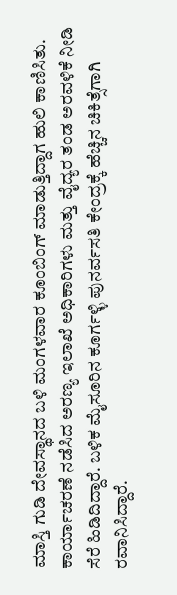ಮಾಸ್ತಿ ಗುಡಿ ದೇವಸ್ಥಾನದ ಬಳಿ ಮಂಗಳವಾರ ಕೂಂಬಿಂಗ್ ಮಾಡುತ್ತಿದ್ದಾಗ ಹುಲಿ ಕಾಣಿಸಿತು. ಕಾರ್ಯಾಚರಣೆ ನಡೆಸಿದ ಅರಣ್ಯ ಇಲಾಖೆ ಅಧಿಕಾರಿಗಳು ಮತ್ತು ವೈದ್ಯರ ತಂಡ ಅರವಳಿಕೆ ನೀಡಿ ಸೆರೆ ಹಿಡಿದಿದ್ದಾರೆ. ಬಳಿಕ ಮೈಸೂರಿನ ಕೂರ್ಗಳ್ಳಿ ಪುನರ್ವಸತಿ ಕೇಂದ್ರಕ್ಕೆ ಹೆಚ್ಚಿನ ಚಿಕಿತ್ಸೆಗಾಗಿ ರವಾನಿಸಿದ್ದಾರೆ.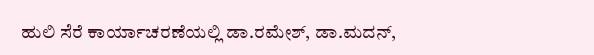ಹುಲಿ ಸೆರೆ ಕಾರ್ಯಾಚರಣೆಯಲ್ಲಿ ಡಾ.ರಮೇಶ್, ಡಾ.ಮದನ್,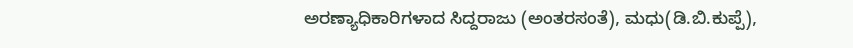ಅರಣ್ಯಾಧಿಕಾರಿಗಳಾದ ಸಿದ್ದರಾಜು (ಅಂತರಸಂತೆ), ಮಧು(ಡಿ.ಬಿ.ಕುಪ್ಪೆ),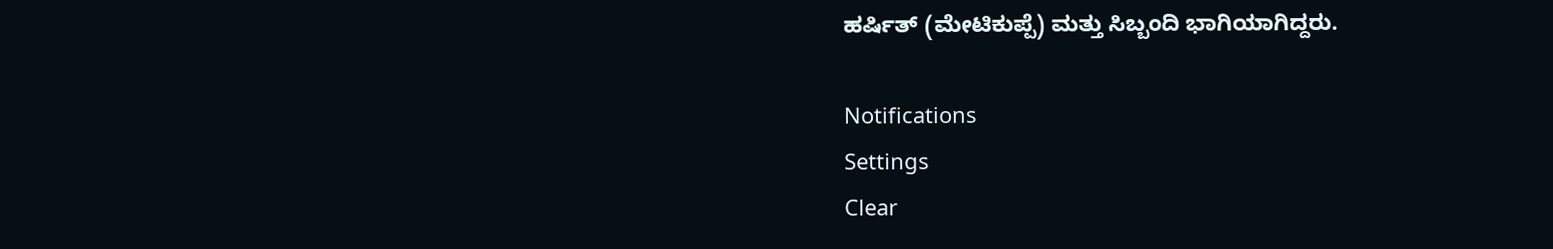ಹರ್ಷಿತ್ (ಮೇಟಿಕುಪ್ಪೆ) ಮತ್ತು ಸಿಬ್ಬಂದಿ ಭಾಗಿಯಾಗಿದ್ದರು.

Notifications
Settings
Clear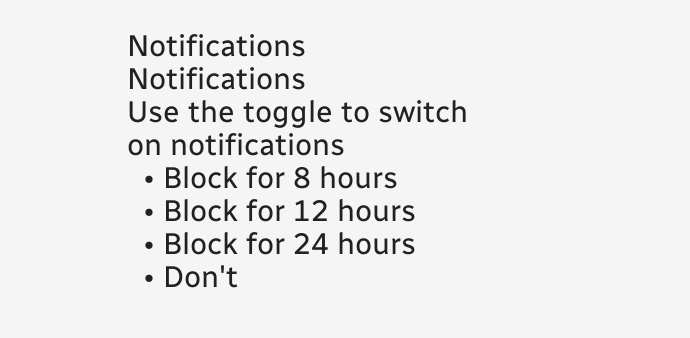Notifications
Notifications
Use the toggle to switch on notifications
  • Block for 8 hours
  • Block for 12 hours
  • Block for 24 hours
  • Don't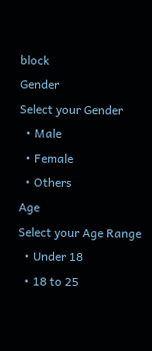block
Gender
Select your Gender
  • Male
  • Female
  • Others
Age
Select your Age Range
  • Under 18
  • 18 to 25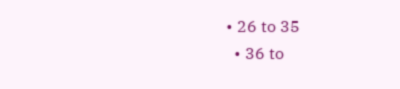• 26 to 35
  • 36 to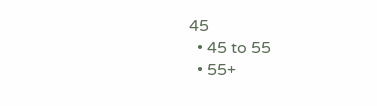45
  • 45 to 55
  • 55+